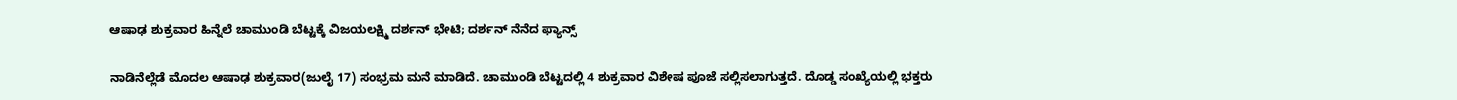ಆಷಾಢ ಶುಕ್ರವಾರ ಹಿನ್ನೆಲೆ ಚಾಮುಂಡಿ ಬೆಟ್ಟಕ್ಕೆ ವಿಜಯಲಕ್ಷ್ಮಿ ದರ್ಶನ್ ಭೇಟಿ; ದರ್ಶನ್ ನೆನೆದ ಫ್ಯಾನ್ಸ್

ನಾಡಿನೆಲ್ಲೆಡೆ ಮೊದಲ ಆಷಾಢ ಶುಕ್ರವಾರ(ಜುಲೈ 17) ಸಂಭ್ರಮ ಮನೆ ಮಾಡಿದೆ. ಚಾಮುಂಡಿ ಬೆಟ್ಟದಲ್ಲಿ 4 ಶುಕ್ರವಾರ ವಿಶೇಷ ಪೂಜೆ ಸಲ್ಲಿಸಲಾಗುತ್ತದೆ. ದೊಡ್ಡ ಸಂಖ್ಯೆಯಲ್ಲಿ ಭಕ್ತರು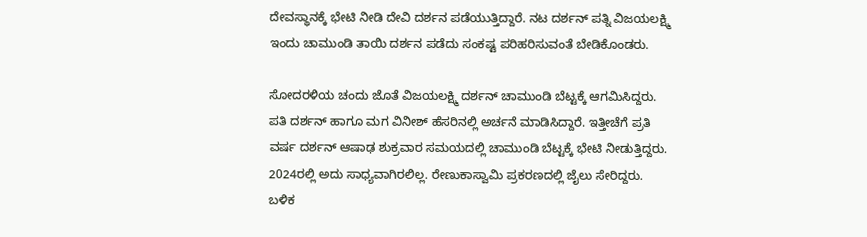ದೇವಸ್ಥಾನಕ್ಕೆ ಭೇಟಿ ನೀಡಿ ದೇವಿ ದರ್ಶನ ಪಡೆಯುತ್ತಿದ್ದಾರೆ. ನಟ ದರ್ಶನ್ ಪತ್ನಿ ವಿಜಯಲಕ್ಷ್ಮಿ ಇಂದು ಚಾಮುಂಡಿ ತಾಯಿ ದರ್ಶನ ಪಡೆದು ಸಂಕಷ್ಟ ಪರಿಹರಿಸುವಂತೆ ಬೇಡಿಕೊಂಡರು.

ಸೋದರಳಿಯ ಚಂದು ಜೊತೆ ವಿಜಯಲಕ್ಷ್ಮಿ ದರ್ಶನ್ ಚಾಮುಂಡಿ ಬೆಟ್ಟಕ್ಕೆ ಆಗಮಿಸಿದ್ದರು. ಪತಿ ದರ್ಶನ್ ಹಾಗೂ ಮಗ ವಿನೀಶ್ ಹೆಸರಿನಲ್ಲಿ ಅರ್ಚನೆ ಮಾಡಿಸಿದ್ದಾರೆ. ಇತ್ತೀಚೆಗೆ ಪ್ರತಿ ವರ್ಷ ದರ್ಶನ್ ಆಷಾಢ ಶುಕ್ರವಾರ ಸಮಯದಲ್ಲಿ ಚಾಮುಂಡಿ ಬೆಟ್ಟಕ್ಕೆ ಭೇಟಿ ನೀಡುತ್ತಿದ್ದರು. 2024ರಲ್ಲಿ ಅದು ಸಾಧ್ಯವಾಗಿರಲಿಲ್ಲ. ರೇಣುಕಾಸ್ವಾಮಿ ಪ್ರಕರಣದಲ್ಲಿ ಜೈಲು ಸೇರಿದ್ದರು. ಬಳಿಕ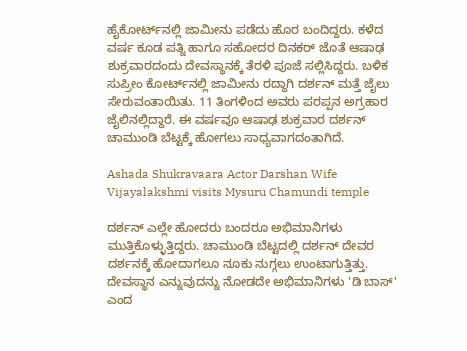ಹೈಕೋರ್ಟ್‌ನಲ್ಲಿ ಜಾಮೀನು ಪಡೆದು ಹೊರ ಬಂದಿದ್ದರು. ಕಳೆದ ವರ್ಷ ಕೂಡ ಪತ್ನಿ ಹಾಗೂ ಸಹೋದರ ದಿನಕರ್ ಜೊತೆ ಆಷಾಢ ಶುಕ್ರವಾರದಂದು ದೇವಸ್ಥಾನಕ್ಕೆ ತೆರಳಿ ಪೂಜೆ ಸಲ್ಲಿಸಿದ್ದರು. ಬಳಿಕ ಸುಪ್ರೀಂ ಕೋರ್ಟ್‌ನಲ್ಲಿ ಜಾಮೀನು ರದ್ದಾಗಿ ದರ್ಶನ್ ಮತ್ತೆ ಜೈಲು ಸೇರುವಂತಾಯಿತು. 11 ತಿಂಗಳಿಂದ ಅವರು ಪರಪ್ಪನ ಅಗ್ರಹಾರ ಜೈಲಿನಲ್ಲಿದ್ದಾರೆ. ಈ ವರ್ಷವೂ ಆಷಾಢ ಶುಕ್ರವಾರ ದರ್ಶನ್ ಚಾಮುಂಡಿ ಬೆಟ್ಟಕ್ಕೆ ಹೋಗಲು ಸಾಧ್ಯವಾಗದಂತಾಗಿದೆ.

Ashada Shukravaara Actor Darshan Wife Vijayalakshmi visits Mysuru Chamundi temple

ದರ್ಶನ್ ಎಲ್ಲೇ ಹೋದರು ಬಂದರೂ ಅಭಿಮಾನಿಗಳು ಮುತ್ತಿಕೊಳ್ಳುತ್ತಿದ್ದರು. ಚಾಮುಂಡಿ ಬೆಟ್ಟದಲ್ಲಿ ದರ್ಶನ್ ದೇವರ ದರ್ಶನಕ್ಕೆ ಹೋದಾಗಲೂ ನೂಕು ನುಗ್ಗಲು ಉಂಟಾಗುತ್ತಿತ್ತು. ದೇವಸ್ಥಾನ ಎನ್ನುವುದನ್ನು ನೋಡದೇ ಅಭಿಮಾನಿಗಳು 'ಡಿ ಬಾಸ್' ಎಂದ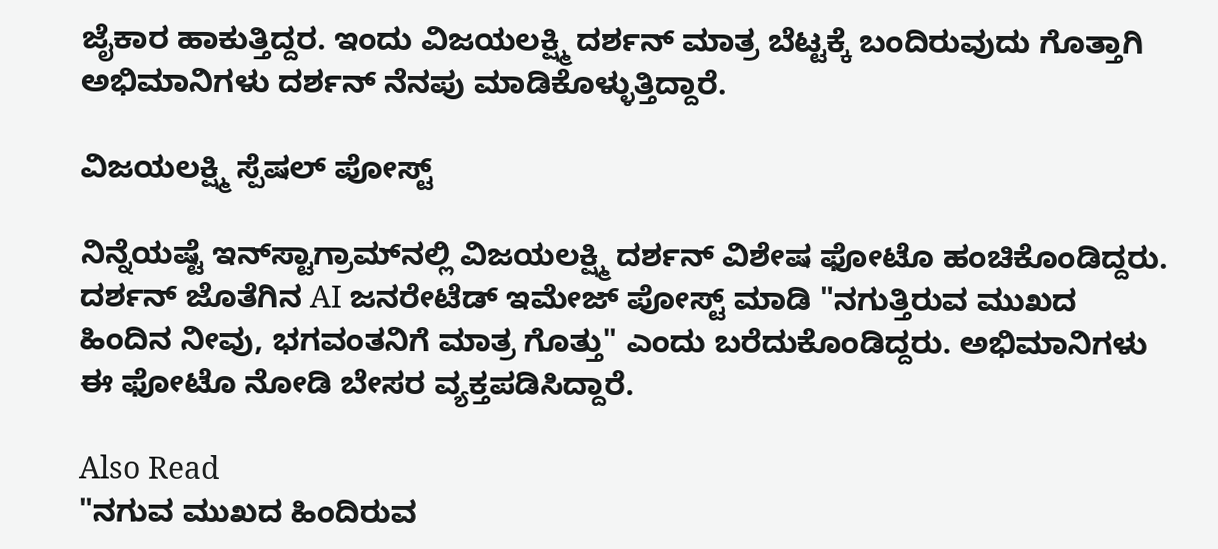ಜೈಕಾರ ಹಾಕುತ್ತಿದ್ದರ. ಇಂದು ವಿಜಯಲಕ್ಷ್ಮಿ ದರ್ಶನ್ ಮಾತ್ರ ಬೆಟ್ಟಕ್ಕೆ ಬಂದಿರುವುದು ಗೊತ್ತಾಗಿ ಅಭಿಮಾನಿಗಳು ದರ್ಶನ್ ನೆನಪು ಮಾಡಿಕೊಳ್ಳುತ್ತಿದ್ದಾರೆ.

ವಿಜಯಲಕ್ಷ್ಮಿ ಸ್ಪೆಷಲ್ ಪೋಸ್ಟ್

ನಿನ್ನೆಯಷ್ಟೆ ಇನ್‌ಸ್ಟಾಗ್ರಾಮ್‌ನಲ್ಲಿ ವಿಜಯಲಕ್ಷ್ಮಿ ದರ್ಶನ್ ವಿಶೇಷ ಫೋಟೊ ಹಂಚಿಕೊಂಡಿದ್ದರು. ದರ್ಶನ್ ಜೊತೆಗಿನ AI ಜನರೇಟೆಡ್ ಇಮೇಜ್ ಪೋಸ್ಟ್ ಮಾಡಿ "ನಗುತ್ತಿರುವ ಮುಖದ ಹಿಂದಿನ ನೀವು, ಭಗವಂತನಿಗೆ ಮಾತ್ರ ಗೊತ್ತು" ಎಂದು ಬರೆದುಕೊಂಡಿದ್ದರು. ಅಭಿಮಾನಿಗಳು ಈ ಫೋಟೊ ನೋಡಿ ಬೇಸರ ವ್ಯಕ್ತಪಡಿಸಿದ್ದಾರೆ.

Also Read
"ನಗುವ ಮುಖದ ಹಿಂದಿರುವ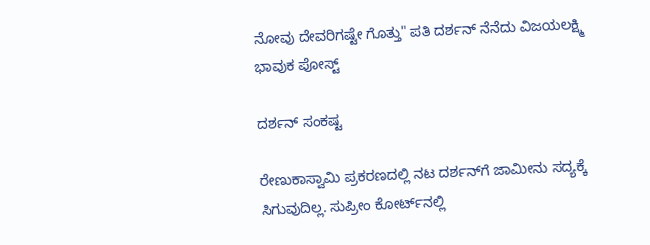ನೋವು ದೇವರಿಗಷ್ಟೇ ಗೊತ್ತು" ಪತಿ ದರ್ಶನ್ ನೆನೆದು ವಿಜಯಲಕ್ಷ್ಮಿ ಭಾವುಕ ಪೋಸ್ಟ್

ದರ್ಶನ್ ಸಂಕಷ್ಟ

ರೇಣುಕಾಸ್ವಾಮಿ ಪ್ರಕರಣದಲ್ಲಿ ನಟ ದರ್ಶನ್‌ಗೆ ಜಾಮೀನು ಸದ್ಯಕ್ಕೆ ಸಿಗುವುದಿಲ್ಲ. ಸುಪ್ರೀಂ ಕೋರ್ಟ್‌ನಲ್ಲಿ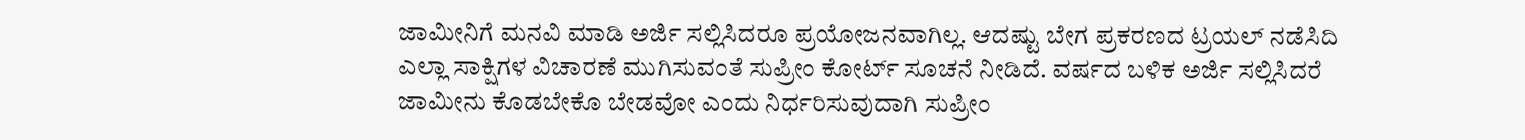ಜಾಮೀನಿಗೆ ಮನವಿ ಮಾಡಿ ಅರ್ಜಿ ಸಲ್ಲಿಸಿದರೂ ಪ್ರಯೋಜನವಾಗಿಲ್ಲ. ಆದಷ್ಟು ಬೇಗ ಪ್ರಕರಣದ ಟ್ರಯಲ್ ನಡೆಸಿದಿ ಎಲ್ಲಾ ಸಾಕ್ಷಿಗಳ ವಿಚಾರಣೆ ಮುಗಿಸುವಂತೆ ಸುಪ್ರೀಂ ಕೋರ್ಟ್ ಸೂಚನೆ ನೀಡಿದೆ. ವರ್ಷದ ಬಳಿಕ ಅರ್ಜಿ ಸಲ್ಲಿಸಿದರೆ ಜಾಮೀನು ಕೊಡಬೇಕೊ ಬೇಡವೋ ಎಂದು ನಿರ್ಧರಿಸುವುದಾಗಿ ಸುಪ್ರೀಂ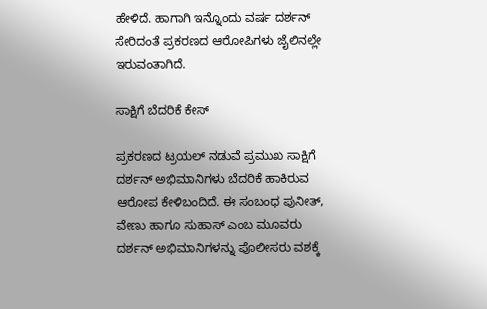ಹೇಳಿದೆ. ಹಾಗಾಗಿ ಇನ್ನೊಂದು ವರ್ಷ ದರ್ಶನ್ ಸೇರಿದಂತೆ ಪ್ರಕರಣದ ಆರೋಪಿಗಳು ಜೈಲಿನಲ್ಲೇ ಇರುವಂತಾಗಿದೆ.

ಸಾಕ್ಷಿಗೆ ಬೆದರಿಕೆ ಕೇಸ್

ಪ್ರಕರಣದ ಟ್ರಯಲ್ ನಡುವೆ ಪ್ರಮುಖ ಸಾಕ್ಷಿಗೆ ದರ್ಶನ್ ಅಭಿಮಾನಿಗಳು ಬೆದರಿಕೆ ಹಾಕಿರುವ ಆರೋಪ ಕೇಳಿಬಂದಿದೆ. ಈ ಸಂಬಂಧ ಪುನೀತ್, ವೇಣು ಹಾಗೂ ಸುಹಾಸ್ ಎಂಬ ಮೂವರು ದರ್ಶನ್ ಅಭಿಮಾನಿಗಳನ್ನು ಪೊಲೀಸರು ವಶಕ್ಕೆ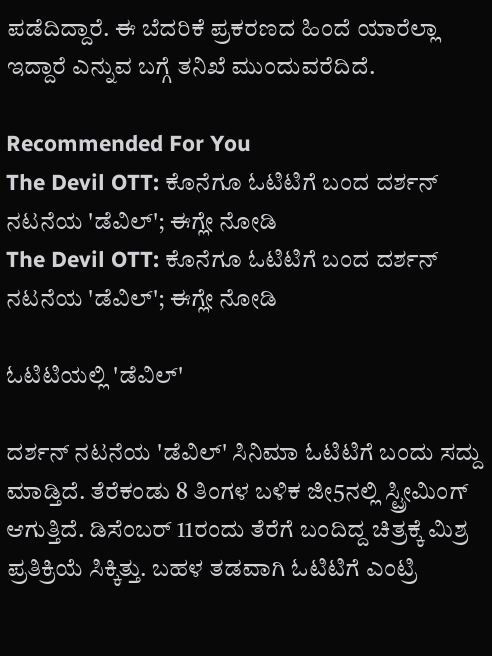ಪಡೆದಿದ್ದಾರೆ. ಈ ಬೆದರಿಕೆ ಪ್ರಕರಣದ ಹಿಂದೆ ಯಾರೆಲ್ಲಾ ಇದ್ದಾರೆ ಎನ್ನುವ ಬಗ್ಗೆ ತನಿಖೆ ಮುಂದುವರೆದಿದೆ.

Recommended For You
The Devil OTT: ಕೊನೆಗೂ ಓಟಿಟಿಗೆ ಬಂದ ದರ್ಶನ್ ನಟನೆಯ 'ಡೆವಿಲ್'; ಈಗ್ಲೇ ನೋಡಿ
The Devil OTT: ಕೊನೆಗೂ ಓಟಿಟಿಗೆ ಬಂದ ದರ್ಶನ್ ನಟನೆಯ 'ಡೆವಿಲ್'; ಈಗ್ಲೇ ನೋಡಿ

ಓಟಿಟಿಯಲ್ಲಿ 'ಡೆವಿಲ್'

ದರ್ಶನ್ ನಟನೆಯ 'ಡೆವಿಲ್' ಸಿನಿಮಾ ಓಟಿಟಿಗೆ ಬಂದು ಸದ್ದು ಮಾಡ್ತಿದೆ. ತೆರೆಕಂಡು 8 ತಿಂಗಳ ಬಳಿಕ ಜೀ5ನಲ್ಲಿ ಸ್ಟ್ರೀಮಿಂಗ್ ಆಗುತ್ತಿದೆ. ಡಿಸೆಂಬರ್ 11ರಂದು ತೆರೆಗೆ ಬಂದಿದ್ದ ಚಿತ್ರಕ್ಕೆ ಮಿಶ್ರ ಪ್ರತಿಕ್ರಿಯೆ ಸಿಕ್ಕಿತ್ತು. ಬಹಳ ತಡವಾಗಿ ಓಟಿಟಿಗೆ ಎಂಟ್ರಿ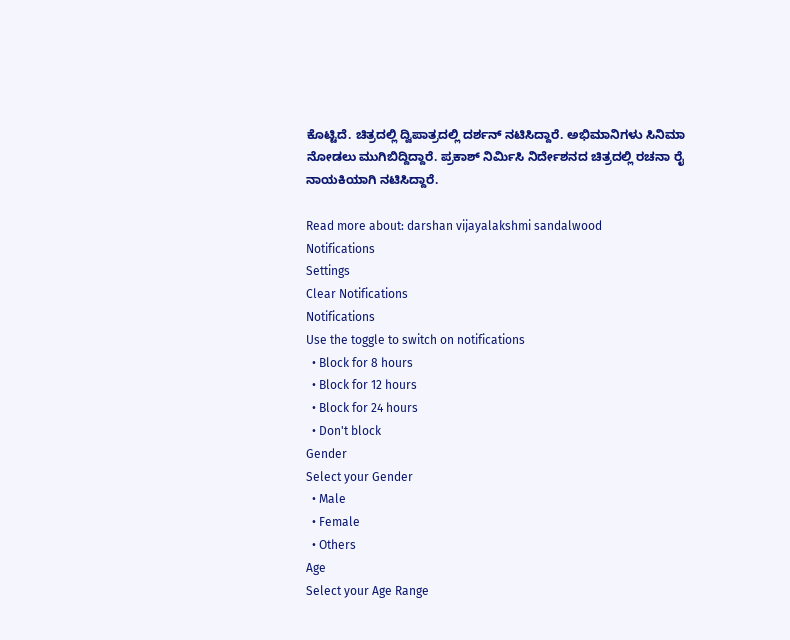ಕೊಟ್ಟಿದೆ. ಚಿತ್ರದಲ್ಲಿ ದ್ವಿಪಾತ್ರದಲ್ಲಿ ದರ್ಶನ್ ನಟಿಸಿದ್ದಾರೆ. ಅಭಿಮಾನಿಗಳು ಸಿನಿಮಾ ನೋಡಲು ಮುಗಿಬಿದ್ದಿದ್ದಾರೆ. ಪ್ರಕಾಶ್ ನಿರ್ಮಿಸಿ ನಿರ್ದೇಶನದ ಚಿತ್ರದಲ್ಲಿ ರಚನಾ ರೈ ನಾಯಕಿಯಾಗಿ ನಟಿಸಿದ್ದಾರೆ.

Read more about: darshan vijayalakshmi sandalwood
Notifications
Settings
Clear Notifications
Notifications
Use the toggle to switch on notifications
  • Block for 8 hours
  • Block for 12 hours
  • Block for 24 hours
  • Don't block
Gender
Select your Gender
  • Male
  • Female
  • Others
Age
Select your Age Range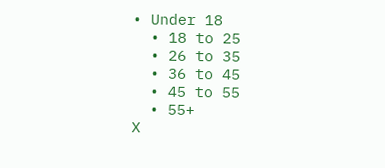• Under 18
  • 18 to 25
  • 26 to 35
  • 36 to 45
  • 45 to 55
  • 55+
X